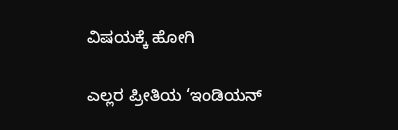ವಿಷಯಕ್ಕೆ ಹೋಗಿ

ಎಲ್ಲರ ಪ್ರೀತಿಯ ‘ಇಂಡಿಯನ್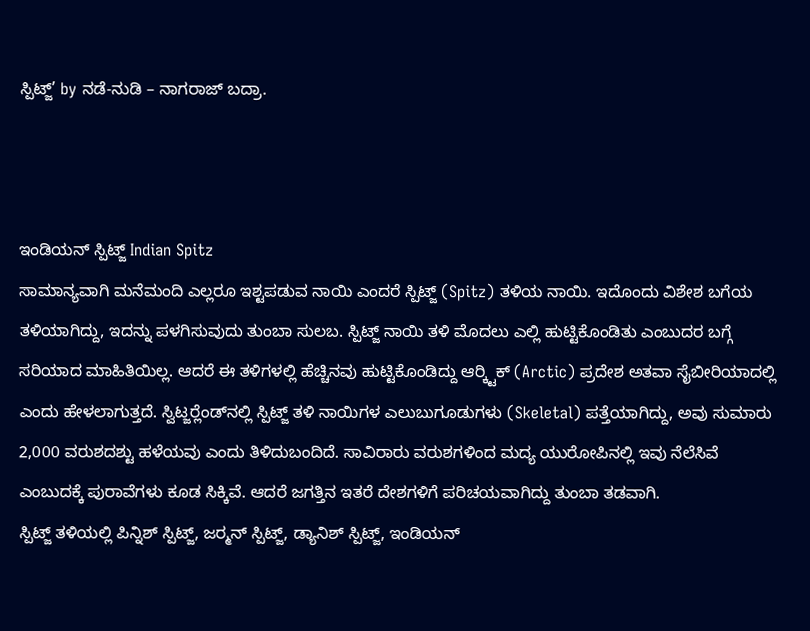ಸ್ಪಿಟ್ಜ್’ by ನಡೆ-ನುಡಿ – ನಾಗರಾಜ್ ಬದ್ರಾ.



ಇಂಡಿಯನ್ ಸ್ಪಿಟ್ಜ್ Indian Spitz
ಸಾಮಾನ್ಯವಾಗಿ ಮನೆಮಂದಿ ಎಲ್ಲರೂ ಇಶ್ಟಪಡುವ ನಾಯಿ ಎಂದರೆ ಸ್ಪಿಟ್ಜ್ (Spitz) ತಳಿಯ ನಾಯಿ. ಇದೊಂದು ವಿಶೇಶ ಬಗೆಯ ತಳಿಯಾಗಿದ್ದು, ಇದನ್ನು ಪಳಗಿಸುವುದು ತುಂಬಾ ಸುಲಬ. ಸ್ಪಿಟ್ಜ್ ನಾಯಿ ತಳಿ ಮೊದಲು ಎಲ್ಲಿ ಹುಟ್ಟಿಕೊಂಡಿತು ಎಂಬುದರ ಬಗ್ಗೆ ಸರಿಯಾದ ಮಾಹಿತಿಯಿಲ್ಲ. ಆದರೆ ಈ ತಳಿಗಳಲ್ಲಿ ಹೆಚ್ಚಿನವು ಹುಟ್ಟಿಕೊಂಡಿದ್ದು ಆರ‍್ಕ್ಟಿಕ್ (Arctic) ಪ್ರದೇಶ ಅತವಾ ಸೈಬೀರಿಯಾದಲ್ಲಿ ಎಂದು ಹೇಳಲಾಗುತ್ತದೆ. ಸ್ವಿಟ್ಜರ‍್ಲೆಂಡ್‍ನಲ್ಲಿ ಸ್ಪಿಟ್ಜ್ ತಳಿ ನಾಯಿಗಳ ಎಲುಬುಗೂಡುಗಳು (Skeletal) ಪತ್ತೆಯಾಗಿದ್ದು, ಅವು ಸುಮಾರು 2,000 ವರುಶದಶ್ಟು ಹಳೆಯವು ಎಂದು ತಿಳಿದುಬಂದಿದೆ. ಸಾವಿರಾರು ವರುಶಗಳಿಂದ ಮದ್ಯ ಯುರೋಪಿನಲ್ಲಿ ಇವು ನೆಲೆಸಿವೆ ಎಂಬುದಕ್ಕೆ ಪುರಾವೆಗಳು ಕೂಡ ಸಿಕ್ಕಿವೆ. ಆದರೆ ಜಗತ್ತಿನ ಇತರೆ ದೇಶಗಳಿಗೆ ಪರಿಚಯವಾಗಿದ್ದು ತುಂಬಾ ತಡವಾಗಿ.
ಸ್ಪಿಟ್ಜ್ ತಳಿಯಲ್ಲಿ ಪಿನ್ನಿಶ್ ಸ್ಪಿಟ್ಜ್, ಜರ‍್ಮನ್ ಸ್ಪಿಟ್ಜ್, ಡ್ಯಾನಿಶ್ ಸ್ಪಿಟ್ಜ್, ಇಂಡಿಯನ್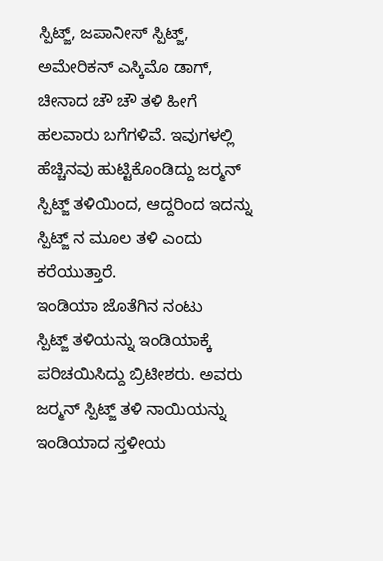ಸ್ಪಿಟ್ಜ್, ಜಪಾನೀಸ್ ಸ್ಪಿಟ್ಜ್, ಅಮೇರಿಕನ್ ಎಸ್ಕಿಮೊ ಡಾಗ್, ಚೀನಾದ ಚೌ ಚೌ ತಳಿ ಹೀಗೆ ಹಲವಾರು ಬಗೆಗಳಿವೆ. ಇವುಗಳಲ್ಲಿ ಹೆಚ್ಚಿನವು ಹುಟ್ಟಿಕೊಂಡಿದ್ದು ಜರ‍್ಮನ್ ಸ್ಪಿಟ್ಜ್ ತಳಿಯಿಂದ, ಆದ್ದರಿಂದ ಇದನ್ನು ಸ್ಪಿಟ್ಜ್ ನ ಮೂಲ ತಳಿ ಎಂದು ಕರೆಯುತ್ತಾರೆ.
ಇಂಡಿಯಾ ಜೊತೆಗಿನ ನಂಟು
ಸ್ಪಿಟ್ಜ್ ತಳಿಯನ್ನು ಇಂಡಿಯಾಕ್ಕೆ ಪರಿಚಯಿಸಿದ್ದು ಬ್ರಿಟೀಶರು. ಅವರು ಜರ‍್ಮನ್ ಸ್ಪಿಟ್ಜ್ ತಳಿ ನಾಯಿಯನ್ನು ಇಂಡಿಯಾದ ಸ್ತಳೀಯ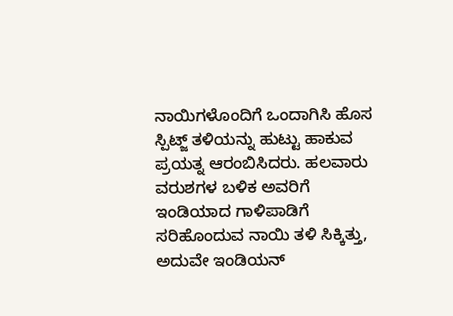ನಾಯಿಗಳೊಂದಿಗೆ ಒಂದಾಗಿಸಿ ಹೊಸ ಸ್ಪಿಟ್ಜ್ ತಳಿಯನ್ನು ಹುಟ್ಟು ಹಾಕುವ ಪ್ರಯತ್ನ ಆರಂಬಿಸಿದರು. ಹಲವಾರು ವರುಶಗಳ ಬಳಿಕ ಅವರಿಗೆ ಇಂಡಿಯಾದ ಗಾಳಿಪಾಡಿಗೆ ಸರಿಹೊಂದುವ ನಾಯಿ ತಳಿ ಸಿಕ್ಕಿತ್ತು, ಅದುವೇ ಇಂಡಿಯನ್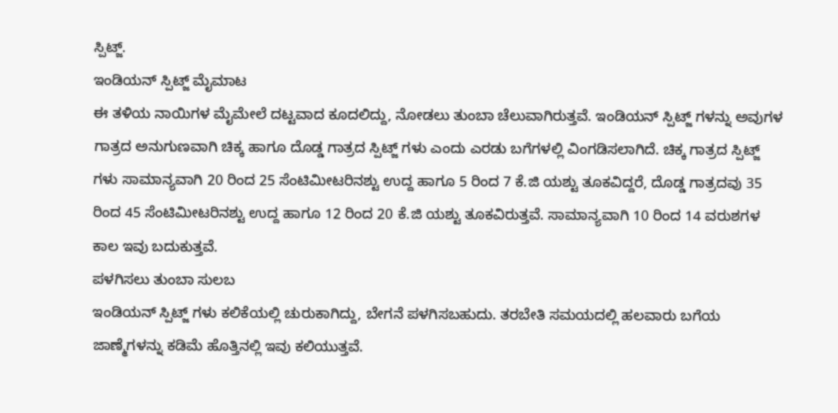ಸ್ಪಿಟ್ಜ್.
ಇಂಡಿಯನ್ ಸ್ಪಿಟ್ಜ್ ಮೈಮಾಟ
ಈ ತಳಿಯ ನಾಯಿಗಳ ಮೈಮೇಲೆ ದಟ್ಟವಾದ ಕೂದಲಿದ್ದು, ನೋಡಲು ತುಂಬಾ ಚೆಲುವಾಗಿರುತ್ತವೆ. ಇಂಡಿಯನ್ ಸ್ಪಿಟ್ಜ್ ಗಳನ್ನು ಅವುಗಳ ಗಾತ್ರದ ಅನುಗುಣವಾಗಿ ಚಿಕ್ಕ ಹಾಗೂ ದೊಡ್ಡ ಗಾತ್ರದ ಸ್ಪಿಟ್ಜ್ ಗಳು ಎಂದು ಎರಡು ಬಗೆಗಳಲ್ಲಿ ವಿಂಗಡಿಸಲಾಗಿದೆ. ಚಿಕ್ಕ ಗಾತ್ರದ ಸ್ಪಿಟ್ಜ್ ಗಳು ಸಾಮಾನ್ಯವಾಗಿ 20 ರಿಂದ 25 ಸೆಂಟಿಮೀಟರಿನಶ್ಟು ಉದ್ದ ಹಾಗೂ 5 ರಿಂದ 7 ಕೆ.ಜಿ ಯಶ್ಟು ತೂಕವಿದ್ದರೆ, ದೊಡ್ಡ ಗಾತ್ರದವು 35 ರಿಂದ 45 ಸೆಂಟಿಮೀಟರಿನಶ್ಟು ಉದ್ದ ಹಾಗೂ 12 ರಿಂದ 20 ಕೆ.ಜಿ ಯಶ್ಟು ತೂಕವಿರುತ್ತವೆ. ಸಾಮಾನ್ಯವಾಗಿ 10 ರಿಂದ 14 ವರುಶಗಳ ಕಾಲ ಇವು ಬದುಕುತ್ತವೆ.
ಪಳಗಿಸಲು ತುಂಬಾ ಸುಲಬ
ಇಂಡಿಯನ್ ಸ್ಪಿಟ್ಜ್ ಗಳು ಕಲಿಕೆಯಲ್ಲಿ ಚುರುಕಾಗಿದ್ದು, ಬೇಗನೆ ಪಳಗಿಸಬಹುದು. ತರಬೇತಿ ಸಮಯದಲ್ಲಿ ಹಲವಾರು ಬಗೆಯ ಜಾಣ್ಮೆಗಳನ್ನು ಕಡಿಮೆ ಹೊತ್ತಿನಲ್ಲಿ ಇವು ಕಲಿಯುತ್ತವೆ.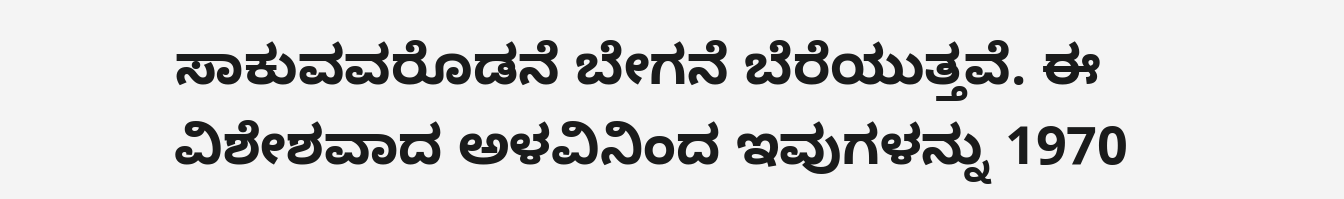ಸಾಕುವವರೊಡನೆ ಬೇಗನೆ ಬೆರೆಯುತ್ತವೆ. ಈ ವಿಶೇಶವಾದ ಅಳವಿನಿಂದ ಇವುಗಳನ್ನು 1970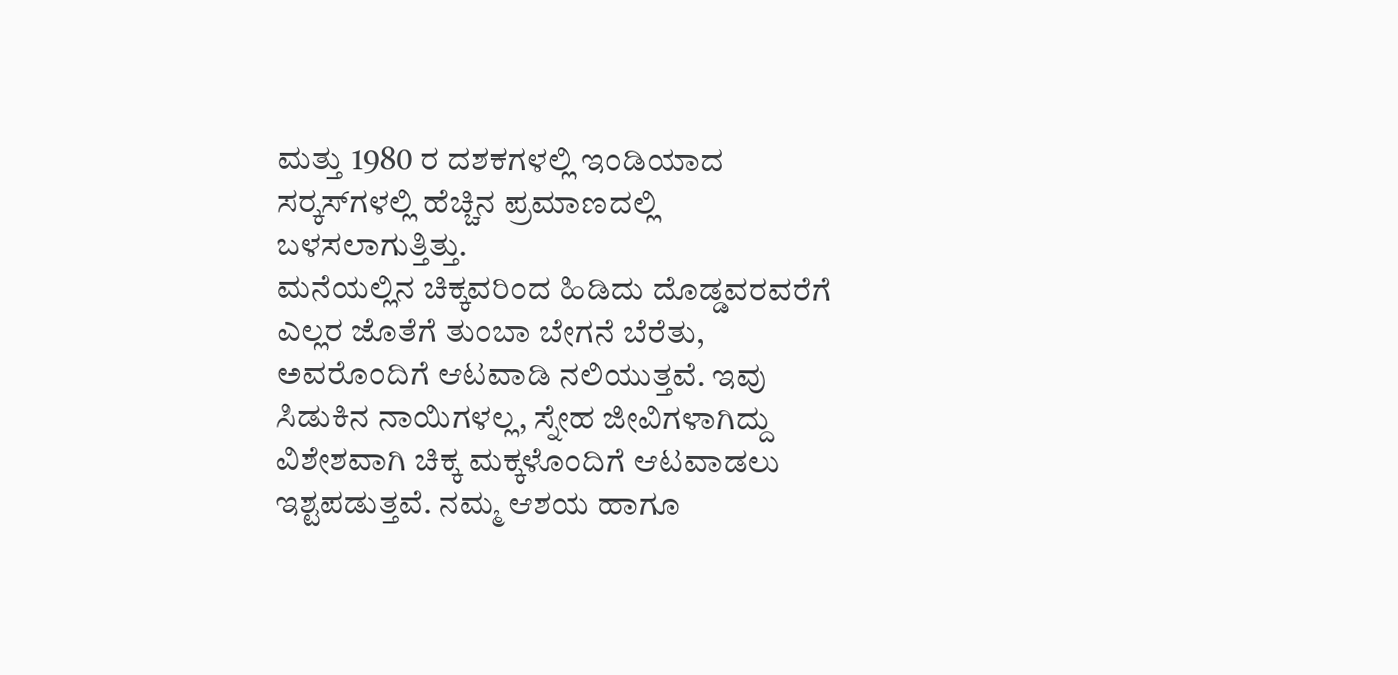ಮತ್ತು 1980 ರ ದಶಕಗಳಲ್ಲಿ ಇಂಡಿಯಾದ ಸರ‍್ಕಸ್‍ಗಳಲ್ಲಿ ಹೆಚ್ಚಿನ ಪ್ರಮಾಣದಲ್ಲಿ ಬಳಸಲಾಗುತ್ತಿತ್ತು.
ಮನೆಯಲ್ಲಿನ ಚಿಕ್ಕವರಿಂದ ಹಿಡಿದು ದೊಡ್ಡವರವರೆಗೆ ಎಲ್ಲರ ಜೊತೆಗೆ ತುಂಬಾ ಬೇಗನೆ ಬೆರೆತು, ಅವರೊಂದಿಗೆ ಆಟವಾಡಿ ನಲಿಯುತ್ತವೆ. ಇವು ಸಿಡುಕಿನ ನಾಯಿಗಳಲ್ಲ, ಸ್ನೇಹ ಜೀವಿಗಳಾಗಿದ್ದು ವಿಶೇಶವಾಗಿ ಚಿಕ್ಕ ಮಕ್ಕಳೊಂದಿಗೆ ಆಟವಾಡಲು ಇಶ್ಟಪಡುತ್ತವೆ. ನಮ್ಮ ಆಶಯ ಹಾಗೂ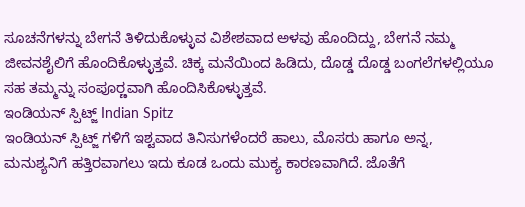ಸೂಚನೆಗಳನ್ನು ಬೇಗನೆ ತಿಳಿದುಕೊಳ್ಳುವ ವಿಶೇಶವಾದ ಅಳವು ಹೊಂದಿದ್ದು, ಬೇಗನೆ ನಮ್ಮ ಜೀವನಶೈಲಿಗೆ ಹೊಂದಿಕೊಳ್ಳುತ್ತವೆ. ಚಿಕ್ಕ ಮನೆಯಿಂದ ಹಿಡಿದು, ದೊಡ್ಡ ದೊಡ್ಡ ಬಂಗಲೆಗಳಲ್ಲಿಯೂ ಸಹ ತಮ್ಮನ್ನು ಸಂಪೂರ‍್ಣವಾಗಿ ಹೊಂದಿಸಿಕೊಳ್ಳುತ್ತವೆ.
ಇಂಡಿಯನ್ ಸ್ಪಿಟ್ಜ್ Indian Spitz
ಇಂಡಿಯನ್ ಸ್ಪಿಟ್ಜ್ ಗಳಿಗೆ ಇಶ್ಟವಾದ ತಿನಿಸುಗಳೆಂದರೆ ಹಾಲು, ಮೊಸರು ಹಾಗೂ ಅನ್ನ, ಮನುಶ್ಯನಿಗೆ ಹತ್ತಿರವಾಗಲು ಇದು ಕೂಡ ಒಂದು ಮುಕ್ಯ ಕಾರಣವಾಗಿದೆ. ಜೊತೆಗೆ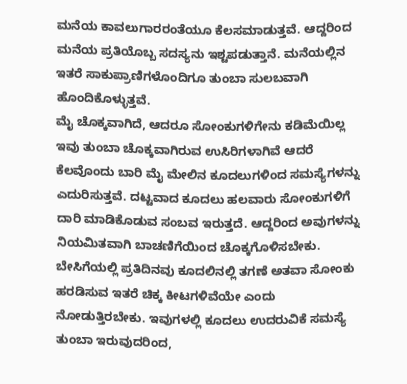ಮನೆಯ ಕಾವಲುಗಾರರಂತೆಯೂ ಕೆಲಸಮಾಡುತ್ತವೆ. ಆದ್ದರಿಂದ ಮನೆಯ ಪ್ರತಿಯೊಬ್ಬ ಸದಸ್ಯನು ಇಶ್ಟಪಡುತ್ತಾನೆ. ಮನೆಯಲ್ಲಿನ ಇತರೆ ಸಾಕುಪ್ರಾಣಿಗಳೊಂದಿಗೂ ತುಂಬಾ ಸುಲಬವಾಗಿ ಹೊಂದಿಕೊಳ್ಳುತ್ತವೆ.
ಮೈ ಚೊಕ್ಕವಾಗಿದೆ, ಆದರೂ ಸೋಂಕುಗಳಿಗೇನು ಕಡಿಮೆಯಿಲ್ಲ
ಇವು ತುಂಬಾ ಚೊಕ್ಕವಾಗಿರುವ ಉಸಿರಿಗಳಾಗಿವೆ ಆದರೆ ಕೆಲವೊಂದು ಬಾರಿ ಮೈ ಮೇಲಿನ ಕೂದಲುಗಳಿಂದ ಸಮಸ್ಯೆಗಳನ್ನು ಎದುರಿಸುತ್ತವೆ. ದಟ್ಟವಾದ ಕೂದಲು ಹಲವಾರು ಸೋಂಕುಗಳಿಗೆ ದಾರಿ ಮಾಡಿಕೊಡುವ ಸಂಬವ ಇರುತ್ತದೆ. ಆದ್ದರಿಂದ ಅವುಗಳನ್ನು ನಿಯಮಿತವಾಗಿ ಬಾಚಣಿಗೆಯಿಂದ ಚೊಕ್ಕಗೊಳಿಸಬೇಕು. ಬೇಸಿಗೆಯಲ್ಲಿ ಪ್ರತಿದಿನವು ಕೂದಲಿನಲ್ಲಿ ತಗಣೆ ಅತವಾ ಸೋಂಕು ಹರಡಿಸುವ ಇತರೆ ಚಿಕ್ಕ ಕೀಟಗಳಿವೆಯೇ ಎಂದು ನೋಡುತ್ತಿರಬೇಕು. ಇವುಗಳಲ್ಲಿ ಕೂದಲು ಉದರುವಿಕೆ ಸಮಸ್ಯೆ ತುಂಬಾ ಇರುವುದರಿಂದ,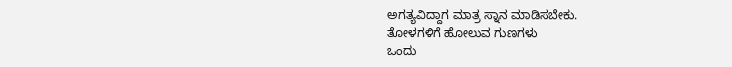ಅಗತ್ಯವಿದ್ದಾಗ ಮಾತ್ರ ಸ್ನಾನ ಮಾಡಿಸಬೇಕು.
ತೋಳಗಳಿಗೆ ಹೋಲುವ ಗುಣಗಳು
ಒಂದು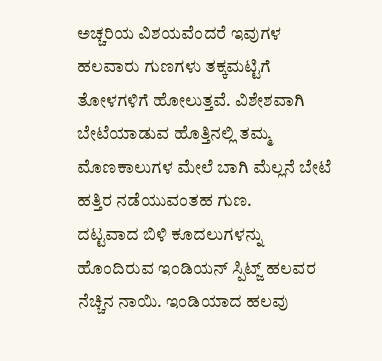ಅಚ್ಚರಿಯ ವಿಶಯವೆಂದರೆ ಇವುಗಳ ಹಲವಾರು ಗುಣಗಳು ತಕ್ಕಮಟ್ಟಿಗೆ ತೋಳಗಳಿಗೆ ಹೋಲುತ್ತವೆ. ವಿಶೇಶವಾಗಿ ಬೇಟೆಯಾಡುವ ಹೊತ್ತಿನಲ್ಲಿ ತಮ್ಮ ಮೊಣಕಾಲುಗಳ ಮೇಲೆ ಬಾಗಿ ಮೆಲ್ಲನೆ ಬೇಟೆ ಹತ್ತಿರ ನಡೆಯುವಂತಹ ಗುಣ.
ದಟ್ಟವಾದ ಬಿಳಿ ಕೂದಲುಗಳನ್ನು ಹೊಂದಿರುವ ಇಂಡಿಯನ್ ಸ್ಪಿಟ್ಜ್ ಹಲವರ ನೆಚ್ಚಿನ ನಾಯಿ. ಇಂಡಿಯಾದ ಹಲವು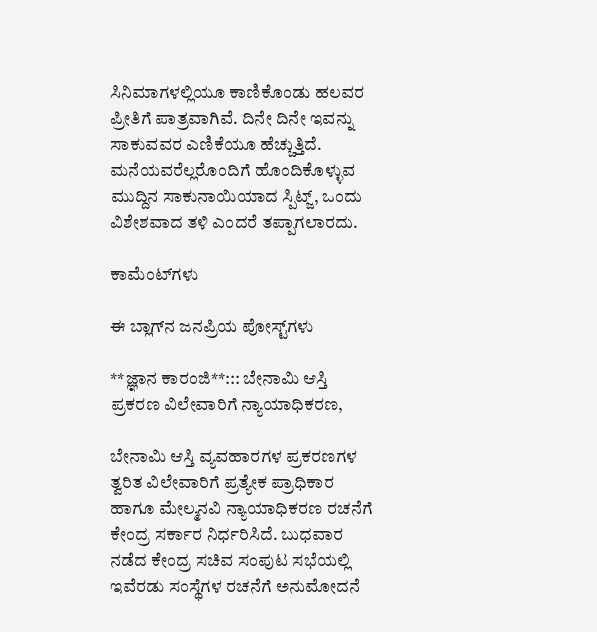ಸಿನಿಮಾಗಳಲ್ಲಿಯೂ ಕಾಣಿಕೊಂಡು ಹಲವರ ಪ್ರೀತಿಗೆ ಪಾತ್ರವಾಗಿವೆ. ದಿನೇ ದಿನೇ ಇವನ್ನು ಸಾಕುವವರ ಎಣಿಕೆಯೂ ಹೆಚ್ಚುತ್ತಿದೆ. ಮನೆಯವರೆಲ್ಲರೊಂದಿಗೆ ಹೊಂದಿಕೊಳ್ಳುವ ಮುದ್ದಿನ ಸಾಕುನಾಯಿಯಾದ ಸ್ಪಿಟ್ಜ್, ಒಂದು ವಿಶೇಶವಾದ ತಳಿ ಎಂದರೆ ತಪ್ಪಾಗಲಾರದು.

ಕಾಮೆಂಟ್‌ಗಳು

ಈ ಬ್ಲಾಗ್‌ನ ಜನಪ್ರಿಯ ಪೋಸ್ಟ್‌ಗಳು

**ಜ್ಞಾನ ಕಾರಂಜಿ**::: ಬೇನಾಮಿ ಆಸ್ತಿ ಪ್ರಕರಣ ವಿಲೇವಾರಿಗೆ ನ್ಯಾಯಾಧಿಕರಣ,

ಬೇನಾಮಿ ಆಸ್ತಿ ವ್ಯವಹಾರಗಳ ಪ್ರಕರಣಗಳ ತ್ವರಿತ ವಿಲೇವಾರಿಗೆ ಪ್ರತ್ಯೇಕ ಪ್ರಾಧಿಕಾರ ಹಾಗೂ ಮೇಲ್ಮನವಿ ನ್ಯಾಯಾಧಿಕರಣ ರಚನೆಗೆ ಕೇಂದ್ರ ಸರ್ಕಾರ ನಿರ್ಧರಿಸಿದೆ. ಬುಧವಾರ ನಡೆದ ಕೇಂದ್ರ ಸಚಿವ ಸಂಪುಟ ಸಭೆಯಲ್ಲಿ ಇವೆರಡು ಸಂಸ್ಥೆಗಳ ರಚನೆಗೆ ಅನುಮೋದನೆ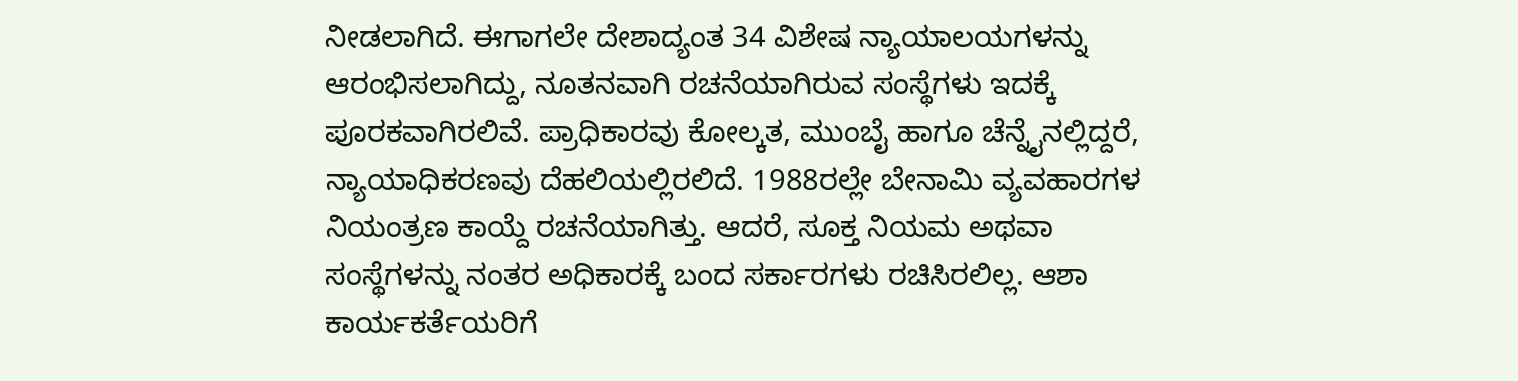ನೀಡಲಾಗಿದೆ. ಈಗಾಗಲೇ ದೇಶಾದ್ಯಂತ 34 ವಿಶೇಷ ನ್ಯಾಯಾಲಯಗಳನ್ನು ಆರಂಭಿಸಲಾಗಿದ್ದು, ನೂತನವಾಗಿ ರಚನೆಯಾಗಿರುವ ಸಂಸ್ಥೆಗಳು ಇದಕ್ಕೆ ಪೂರಕವಾಗಿರಲಿವೆ. ಪ್ರಾಧಿಕಾರವು ಕೋಲ್ಕತ, ಮುಂಬೈ ಹಾಗೂ ಚೆನ್ನೈನಲ್ಲಿದ್ದರೆ, ನ್ಯಾಯಾಧಿಕರಣವು ದೆಹಲಿಯಲ್ಲಿರಲಿದೆ. 1988ರಲ್ಲೇ ಬೇನಾಮಿ ವ್ಯವಹಾರಗಳ ನಿಯಂತ್ರಣ ಕಾಯ್ದೆ ರಚನೆಯಾಗಿತ್ತು. ಆದರೆ, ಸೂಕ್ತ ನಿಯಮ ಅಥವಾ ಸಂಸ್ಥೆಗಳನ್ನು ನಂತರ ಅಧಿಕಾರಕ್ಕೆ ಬಂದ ಸರ್ಕಾರಗಳು ರಚಿಸಿರಲಿಲ್ಲ. ಆಶಾ ಕಾರ್ಯಕರ್ತೆಯರಿಗೆ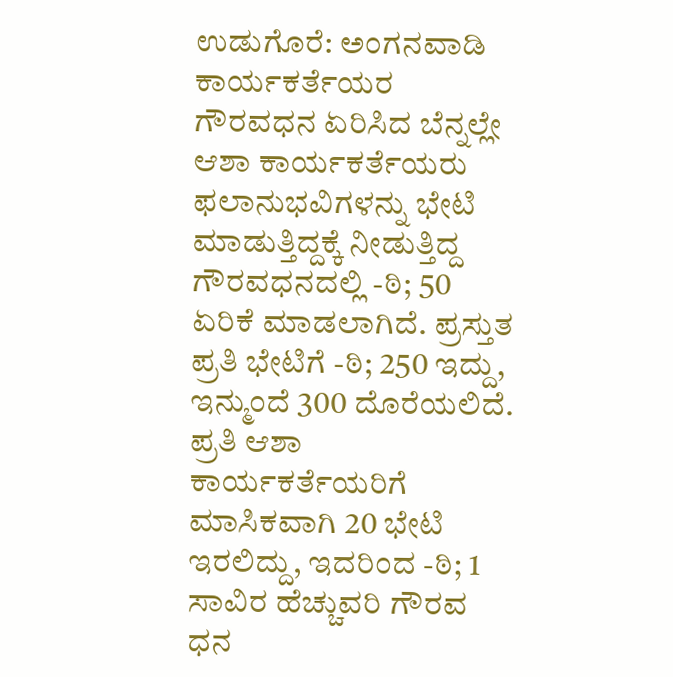ಉಡುಗೊರೆ: ಅಂಗನವಾಡಿ ಕಾರ್ಯಕರ್ತೆಯರ ಗೌರವಧನ ಏರಿಸಿದ ಬೆನ್ನಲ್ಲೇ ಆಶಾ ಕಾರ್ಯಕರ್ತೆಯರು ಫಲಾನುಭವಿಗಳನ್ನು ಭೇಟಿ ಮಾಡುತ್ತಿದ್ದಕ್ಕೆ ನೀಡುತ್ತಿದ್ದ ಗೌರವಧನದಲ್ಲಿ -ಠಿ; 50 ಏರಿಕೆ ಮಾಡಲಾಗಿದೆ. ಪ್ರಸ್ತುತ ಪ್ರತಿ ಭೇಟಿಗೆ -ಠಿ; 250 ಇದ್ದು, ಇನ್ಮುಂದೆ 300 ದೊರೆಯಲಿದೆ. ಪ್ರತಿ ಆಶಾ ಕಾರ್ಯಕರ್ತೆಯರಿಗೆ ಮಾಸಿಕವಾಗಿ 20 ಭೇಟಿ ಇರಲಿದ್ದು, ಇದರಿಂದ -ಠಿ; 1 ಸಾವಿರ ಹೆಚ್ಚುವರಿ ಗೌರವ ಧನ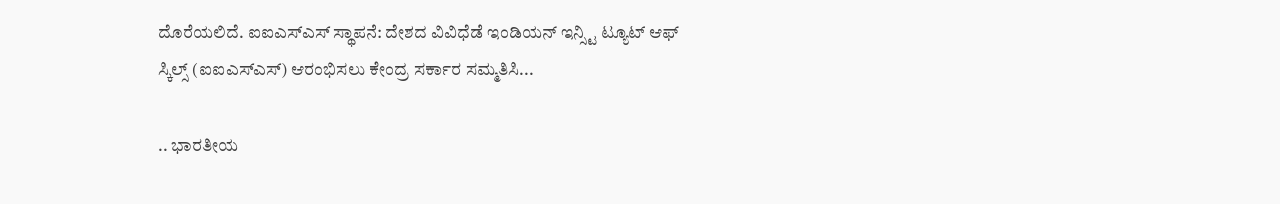ದೊರೆಯಲಿದೆ. ಐಐಎಸ್ಎಸ್ ಸ್ಥಾಪನೆ: ದೇಶದ ವಿವಿಧೆಡೆ ಇಂಡಿಯನ್ ಇನ್ಸ್ಟಿ ಟ್ಯೂಟ್ ಆಫ್ ಸ್ಕಿಲ್ಸ್ (ಐಐಎಸ್ಎಸ್) ಆರಂಭಿಸಲು ಕೇಂದ್ರ ಸರ್ಕಾರ ಸಮ್ಮತಿಸಿ...

.. ಭಾರತೀಯ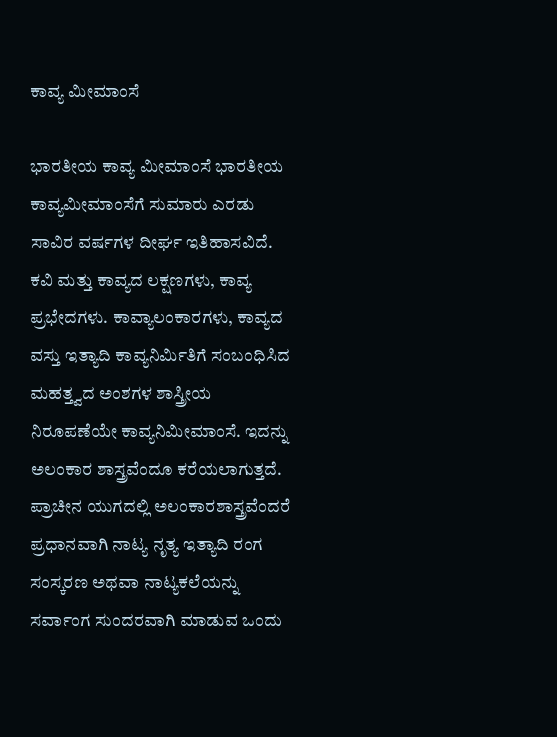ಕಾವ್ಯ ಮೀಮಾಂಸೆ

ಭಾರತೀಯ ಕಾವ್ಯ ಮೀಮಾಂಸೆ ಭಾರತೀಯ ಕಾವ್ಯಮೀಮಾಂಸೆಗೆ ಸುಮಾರು ಎರಡು ಸಾವಿರ ವರ್ಷಗಳ ದೀರ್ಘ ಇತಿಹಾಸವಿದೆ. ಕವಿ ಮತ್ತು ಕಾವ್ಯದ ಲಕ್ಷಣಗಳು, ಕಾವ್ಯ ಪ್ರಭೇದಗಳು. ಕಾವ್ಯಾಲಂಕಾರಗಳು, ಕಾವ್ಯದ ವಸ್ತು ಇತ್ಯಾದಿ ಕಾವ್ಯನಿರ್ಮಿತಿಗೆ ಸಂಬಂಧಿಸಿದ ಮಹತ್ತ್ವದ ಅಂಶಗಳ ಶಾಸ್ತ್ರೀಯ ನಿರೂಪಣೆಯೇ ಕಾವ್ಯನಿಮೀಮಾಂಸೆ. ಇದನ್ನು ಅಲಂಕಾರ ಶಾಸ್ತ್ರವೆಂದೂ ಕರೆಯಲಾಗುತ್ತದೆ. ಪ್ರಾಚೀನ ಯುಗದಲ್ಲಿ ಅಲಂಕಾರಶಾಸ್ತ್ರವೆಂದರೆ ಪ್ರಧಾನವಾಗಿ ನಾಟ್ಯ ನೃತ್ಯ ಇತ್ಯಾದಿ ರಂಗ ಸಂಸ್ಕರಣ ಅಥವಾ ನಾಟ್ಯಕಲೆಯನ್ನು ಸರ್ವಾಂಗ ಸುಂದರವಾಗಿ ಮಾಡುವ ಒಂದು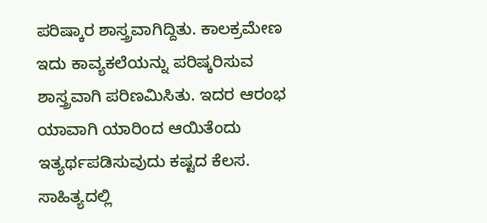ಪರಿಷ್ಕಾರ ಶಾಸ್ತ್ರವಾಗಿದ್ದಿತು. ಕಾಲಕ್ರಮೇಣ ಇದು ಕಾವ್ಯಕಲೆಯನ್ನು ಪರಿಷ್ಕರಿಸುವ ಶಾಸ್ತ್ರವಾಗಿ ಪರಿಣಮಿಸಿತು. ಇದರ ಆರಂಭ ಯಾವಾಗಿ ಯಾರಿಂದ ಆಯಿತೆಂದು ಇತ್ಯರ್ಥಪಡಿಸುವುದು ಕಷ್ಟದ ಕೆಲಸ. ಸಾಹಿತ್ಯದಲ್ಲಿ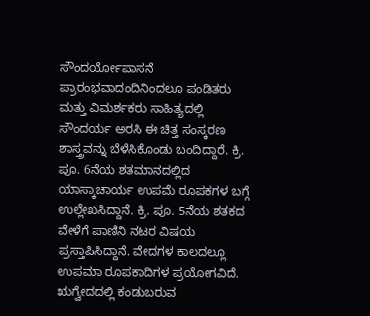ಸೌಂದರ್ಯೋಪಾಸನೆ ಪ್ರಾರಂಭವಾದಂದಿನಿಂದಲೂ ಪಂಡಿತರು ಮತ್ತು ವಿಮರ್ಶಕರು ಸಾಹಿತ್ಯದಲ್ಲಿ ಸೌಂದರ್ಯ ಅರಸಿ ಈ ಚಿತ್ತ ಸಂಸ್ಕರಣ ಶಾಸ್ತ್ರವನ್ನು ಬೆಳೆಸಿಕೊಂಡು ಬಂದಿದ್ದಾರೆ. ಕ್ರಿ. ಪೂ. 6ನೆಯ ಶತಮಾನದಲ್ಲಿದ ಯಾಸ್ಕಾಚಾರ್ಯ ಉಪಮೆ ರೂಪಕಗಳ ಬಗ್ಗೆ ಉಲ್ಲೇಖಸಿದ್ದಾನೆ. ಕ್ರಿ. ಪೂ. 5ನೆಯ ಶತಕದ ವೇಳೆಗೆ ಪಾಣಿನಿ ನಟರ ವಿಷಯ ಪ್ರಸ್ತಾಪಿಸಿದ್ದಾನೆ. ವೇದಗಳ ಕಾಲದಲ್ಲೂ ಉಪಮಾ ರೂಪಕಾದಿಗಳ ಪ್ರಯೋಗವಿದೆ. ಋಗ್ವೇದದಲ್ಲಿ ಕಂಡುಬರುವ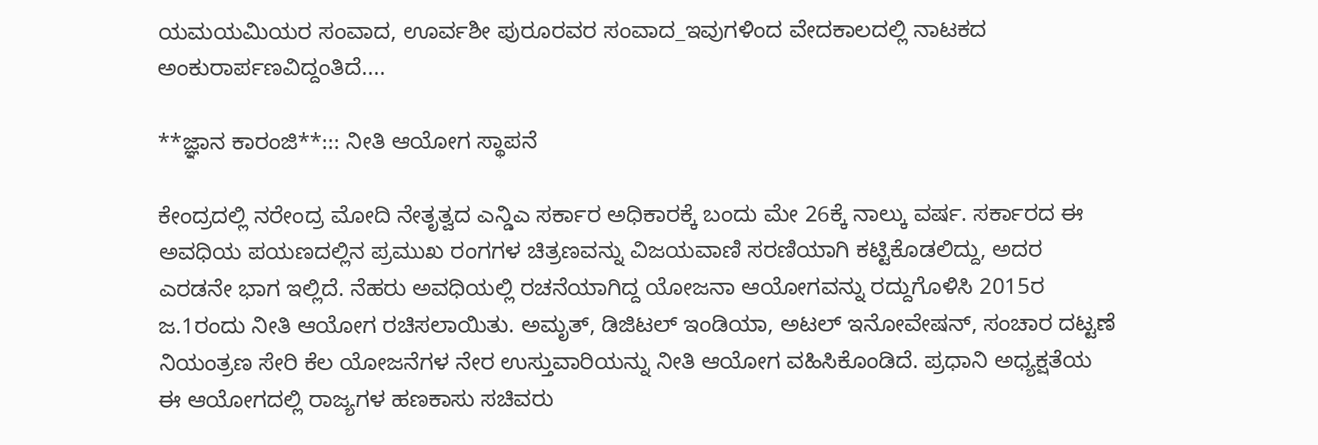ಯಮಯಮಿಯರ ಸಂವಾದ, ಊರ್ವಶೀ ಪುರೂರವರ ಸಂವಾದ_ಇವುಗಳಿಂದ ವೇದಕಾಲದಲ್ಲಿ ನಾಟಕದ ಅಂಕುರಾರ್ಪಣವಿದ್ದಂತಿದೆ....

**ಜ್ಞಾನ ಕಾರಂಜಿ**::: ನೀತಿ ಆಯೋಗ ಸ್ಥಾಪನೆ

ಕೇಂದ್ರದಲ್ಲಿ ನರೇಂದ್ರ ಮೋದಿ ನೇತೃತ್ವದ ಎನ್ಡಿಎ ಸರ್ಕಾರ ಅಧಿಕಾರಕ್ಕೆ ಬಂದು ಮೇ 26ಕ್ಕೆ ನಾಲ್ಕು ವರ್ಷ. ಸರ್ಕಾರದ ಈ ಅವಧಿಯ ಪಯಣದಲ್ಲಿನ ಪ್ರಮುಖ ರಂಗಗಳ ಚಿತ್ರಣವನ್ನು ವಿಜಯವಾಣಿ ಸರಣಿಯಾಗಿ ಕಟ್ಟಿಕೊಡಲಿದ್ದು, ಅದರ ಎರಡನೇ ಭಾಗ ಇಲ್ಲಿದೆ. ನೆಹರು ಅವಧಿಯಲ್ಲಿ ರಚನೆಯಾಗಿದ್ದ ಯೋಜನಾ ಆಯೋಗವನ್ನು ರದ್ದುಗೊಳಿಸಿ 2015ರ ಜ.1ರಂದು ನೀತಿ ಆಯೋಗ ರಚಿಸಲಾಯಿತು. ಅಮೃತ್, ಡಿಜಿಟಲ್ ಇಂಡಿಯಾ, ಅಟಲ್ ಇನೋವೇಷನ್, ಸಂಚಾರ ದಟ್ಟಣೆ ನಿಯಂತ್ರಣ ಸೇರಿ ಕೆಲ ಯೋಜನೆಗಳ ನೇರ ಉಸ್ತುವಾರಿಯನ್ನು ನೀತಿ ಆಯೋಗ ವಹಿಸಿಕೊಂಡಿದೆ. ಪ್ರಧಾನಿ ಅಧ್ಯಕ್ಷತೆಯ ಈ ಆಯೋಗದಲ್ಲಿ ರಾಜ್ಯಗಳ ಹಣಕಾಸು ಸಚಿವರು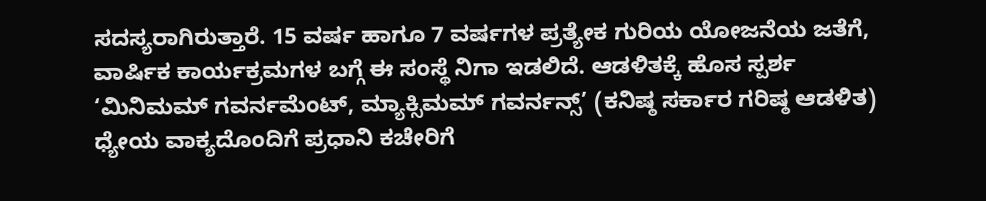ಸದಸ್ಯರಾಗಿರುತ್ತಾರೆ. 15 ವರ್ಷ ಹಾಗೂ 7 ವರ್ಷಗಳ ಪ್ರತ್ಯೇಕ ಗುರಿಯ ಯೋಜನೆಯ ಜತೆಗೆ, ವಾರ್ಷಿಕ ಕಾರ್ಯಕ್ರಮಗಳ ಬಗ್ಗೆ ಈ ಸಂಸ್ಥೆ ನಿಗಾ ಇಡಲಿದೆ. ಆಡಳಿತಕ್ಕೆ ಹೊಸ ಸ್ಪರ್ಶ ‘ಮಿನಿಮಮ್ ಗವರ್ನಮೆಂಟ್, ಮ್ಯಾಕ್ಸಿಮಮ್ ಗವರ್ನನ್ಸ್’ (ಕನಿಷ್ಠ ಸರ್ಕಾರ ಗರಿಷ್ಠ ಆಡಳಿತ) ಧ್ಯೇಯ ವಾಕ್ಯದೊಂದಿಗೆ ಪ್ರಧಾನಿ ಕಚೇರಿಗೆ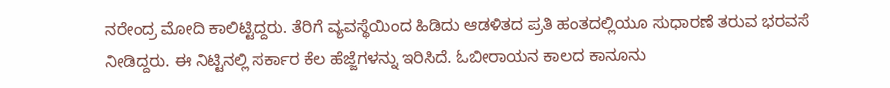ನರೇಂದ್ರ ಮೋದಿ ಕಾಲಿಟ್ಟಿದ್ದರು. ತೆರಿಗೆ ವ್ಯವಸ್ಥೆಯಿಂದ ಹಿಡಿದು ಆಡಳಿತದ ಪ್ರತಿ ಹಂತದಲ್ಲಿಯೂ ಸುಧಾರಣೆ ತರುವ ಭರವಸೆ ನೀಡಿದ್ದರು. ಈ ನಿಟ್ಟಿನಲ್ಲಿ ಸರ್ಕಾರ ಕೆಲ ಹೆಜ್ಜೆಗಳನ್ನು ಇರಿಸಿದೆ. ಓಬೀರಾಯನ ಕಾಲದ ಕಾನೂನು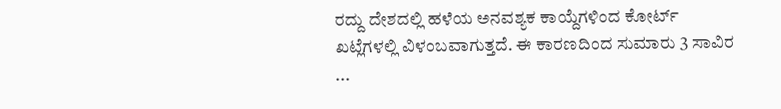ರದ್ದು ದೇಶದಲ್ಲಿ ಹಳೆಯ ಅನವಶ್ಯಕ ಕಾಯ್ದೆಗಳಿಂದ ಕೋರ್ಟ್ ಖಟ್ಲೆಗಳಲ್ಲಿ ವಿಳಂಬವಾಗುತ್ತದೆ. ಈ ಕಾರಣದಿಂದ ಸುಮಾರು 3 ಸಾವಿರ ...